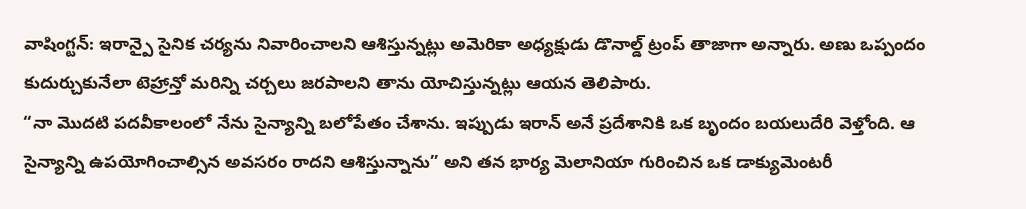వాషింగ్టన్: ఇరాన్పై సైనిక చర్యను నివారించాలని ఆశిస్తున్నట్లు అమెరికా అధ్యక్షుడు డొనాల్డ్ ట్రంప్ తాజాగా అన్నారు. అణు ఒప్పందం కుదుర్చుకునేలా టెహ్రాన్తో మరిన్ని చర్చలు జరపాలని తాను యోచిస్తున్నట్లు ఆయన తెలిపారు.
“నా మొదటి పదవీకాలంలో నేను సైన్యాన్ని బలోపేతం చేశాను. ఇప్పుడు ఇరాన్ అనే ప్రదేశానికి ఒక బృందం బయలుదేరి వెళ్తోంది. ఆ సైన్యాన్ని ఉపయోగించాల్సిన అవసరం రాదని ఆశిస్తున్నాను” అని తన భార్య మెలానియా గురించిన ఒక డాక్యుమెంటరీ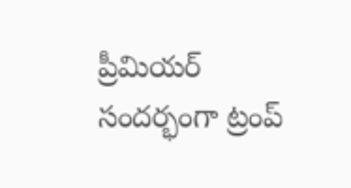ప్రీమియర్ సందర్భంగా ట్రంప్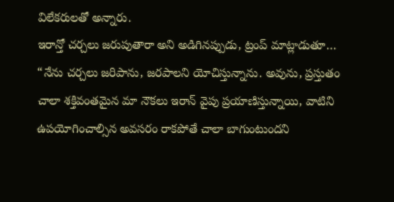విలేకరులతో అన్నారు.
ఇరాన్తో చర్చలు జరుపుతారా అని అడిగినప్పుడు, ట్రంప్ మాట్లాడుతూ… “నేను చర్చలు జరిపాను, జరపాలని యోచిస్తున్నాను. అవును, ప్రస్తుతం చాలా శక్తివంతమైన మా నౌకలు ఇరాన్ వైపు ప్రయాణిస్తున్నాయి, వాటిని ఉపయోగించాల్సిన అవసరం రాకపోతే చాలా బాగుంటుందని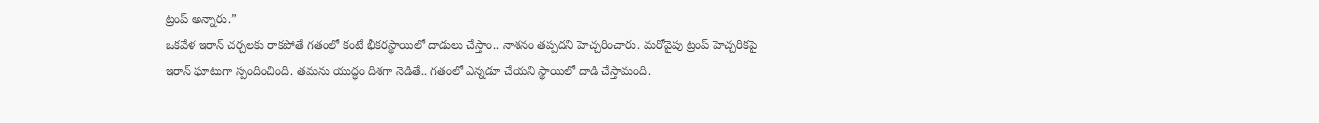ట్రంప్ అన్నారు.”
ఒకవేళ ఇరాన్ చర్చలకు రాకపోతే గతంలో కంటే భీకరస్థాయిలో దాడులు చేస్తాం.. నాశనం తప్పదని హెచ్చరించారు. మరోవైపు ట్రంప్ హెచ్చరికపై ఇరాన్ ఘాటుగా స్పందించింది. తమను యుద్ధం దిశగా నెడితే.. గతంలో ఎన్నడూ చేయని స్థాయిలో దాడి చేస్తామంది.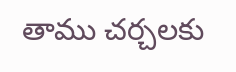తాము చర్చలకు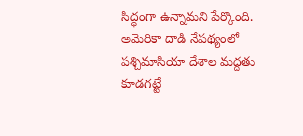సిద్ధంగా ఉన్నామని పేర్కొంది. అమెరికా దాడి నేపథ్యంలో పశ్చిమాసియా దేశాల మద్దతు కూడగట్టే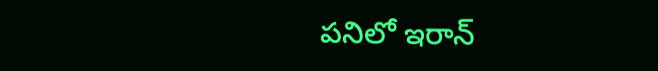పనిలో ఇరాన్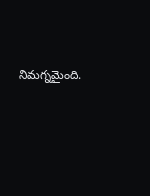నిమగ్నమైంది.